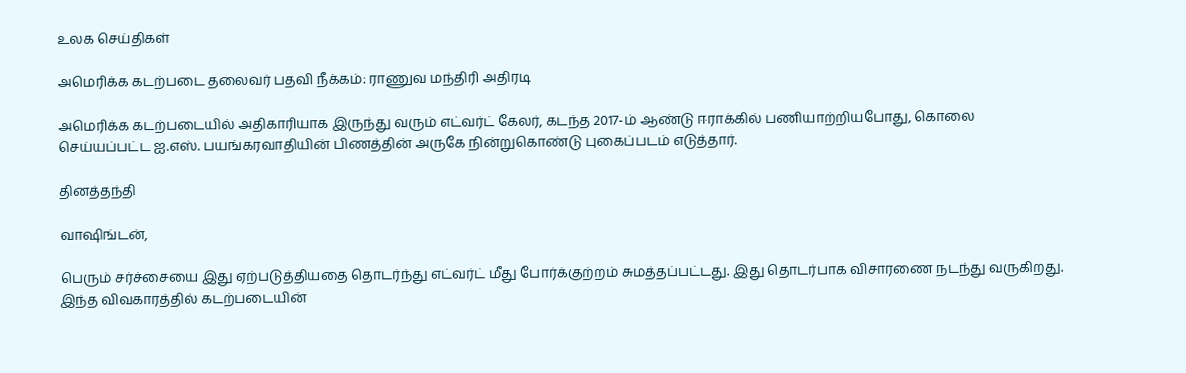உலக செய்திகள்

அமெரிக்க கடற்படை தலைவர் பதவி நீக்கம்: ராணுவ மந்திரி அதிரடி

அமெரிக்க கடற்படையில் அதிகாரியாக இருந்து வரும் எட்வர்ட் கேலர், கடந்த 2017-ம் ஆண்டு ஈராக்கில் பணியாற்றியபோது, கொலை செய்யப்பட்ட ஐ.எஸ். பயங்கரவாதியின் பிணத்தின் அருகே நின்றுகொண்டு புகைப்படம் எடுத்தார்.

தினத்தந்தி

வாஷிங்டன்,

பெரும் சர்ச்சையை இது ஏற்படுத்தியதை தொடர்ந்து எட்வர்ட் மீது போர்க்குற்றம் சுமத்தப்பட்டது. இது தொடர்பாக விசாரணை நடந்து வருகிறது. இந்த விவகாரத்தில் கடற்படையின்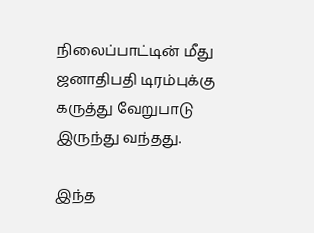நிலைப்பாட்டின் மீது ஜனாதிபதி டிரம்புக்கு கருத்து வேறுபாடு இருந்து வந்தது.

இந்த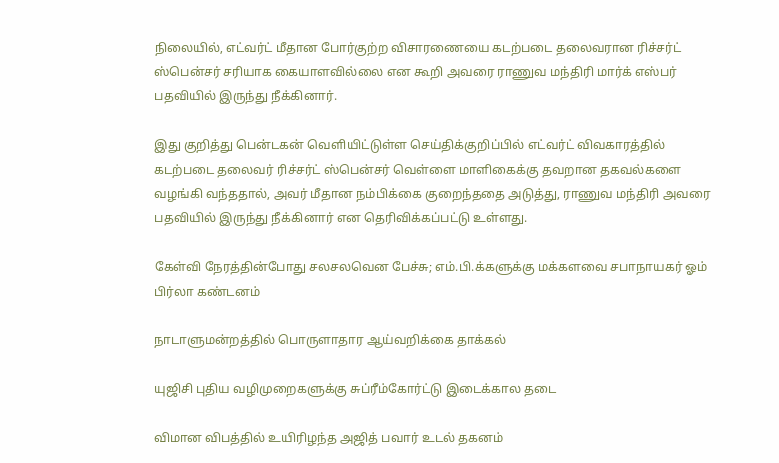நிலையில், எட்வர்ட் மீதான போர்குற்ற விசாரணையை கடற்படை தலைவரான ரிச்சர்ட் ஸ்பென்சர் சரியாக கையாளவில்லை என கூறி அவரை ராணுவ மந்திரி மார்க் எஸ்பர் பதவியில் இருந்து நீக்கினார்.

இது குறித்து பென்டகன் வெளியிட்டுள்ள செய்திக்குறிப்பில் எட்வர்ட் விவகாரத்தில் கடற்படை தலைவர் ரிச்சர்ட் ஸ்பென்சர் வெள்ளை மாளிகைக்கு தவறான தகவல்களை வழங்கி வந்ததால், அவர் மீதான நம்பிக்கை குறைந்ததை அடுத்து, ராணுவ மந்திரி அவரை பதவியில் இருந்து நீக்கினார் என தெரிவிக்கப்பட்டு உள்ளது.

கேள்வி நேரத்தின்போது சலசலவென பேச்சு; எம்.பி.க்களுக்கு மக்களவை சபாநாயகர் ஓம் பிர்லா கண்டனம்

நாடாளுமன்றத்தில் பொருளாதார ஆய்வறிக்கை தாக்கல்

யுஜிசி புதிய வழிமுறைகளுக்கு சுப்ரீம்கோர்ட்டு இடைக்கால தடை

விமான விபத்தில் உயிரிழந்த அஜித் பவார் உடல் தகனம்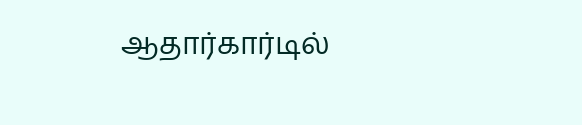ஆதார்கார்டில்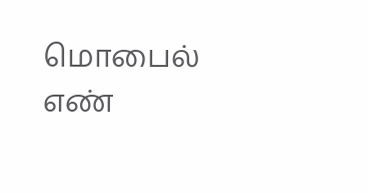மொபைல் எண்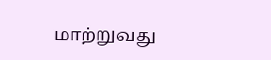மாற்றுவது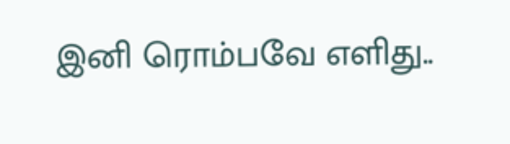இனி ரொம்பவே எளிது..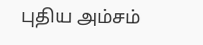புதிய அம்சம்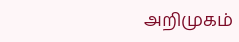அறிமுகம்